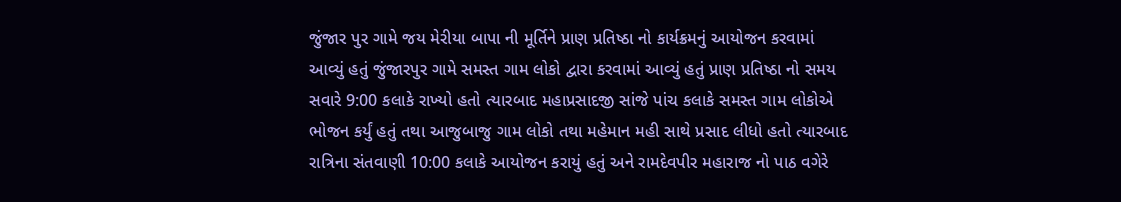જુંજાર પુર ગામે જય મેરીયા બાપા ની મૂર્તિને પ્રાણ પ્રતિષ્ઠા નો કાર્યક્રમનું આયોજન કરવામાં આવ્યું હતું જુંજારપુર ગામે સમસ્ત ગામ લોકો દ્વારા કરવામાં આવ્યું હતું પ્રાણ પ્રતિષ્ઠા નો સમય સવારે 9:00 કલાકે રાખ્યો હતો ત્યારબાદ મહાપ્રસાદજી સાંજે પાંચ કલાકે સમસ્ત ગામ લોકોએ ભોજન કર્યું હતું તથા આજુબાજુ ગામ લોકો તથા મહેમાન મહી સાથે પ્રસાદ લીધો હતો ત્યારબાદ રાત્રિના સંતવાણી 10:00 કલાકે આયોજન કરાયું હતું અને રામદેવપીર મહારાજ નો પાઠ વગેરે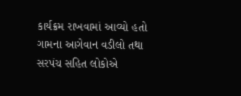કાર્યક્રમ રાખવામાં આવ્યો હતો ગામના આગેવાન વડીલો તથા સરપંચ સહિત લોકોએ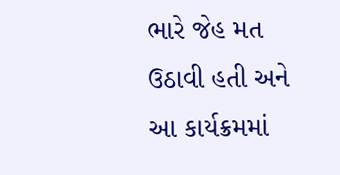ભારે જેહ મત ઉઠાવી હતી અને આ કાર્યક્રમમાં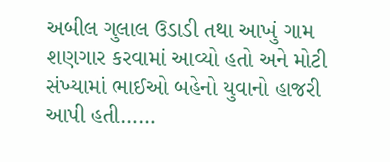અબીલ ગુલાલ ઉડાડી તથા આખું ગામ શણગાર કરવામાં આવ્યો હતો અને મોટી સંખ્યામાં ભાઈઓ બહેનો યુવાનો હાજરી આપી હતી……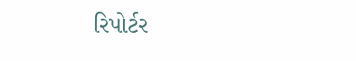રિપોર્ટર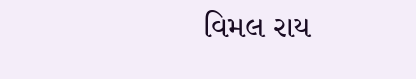વિમલ રાય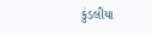કુંડલીયા